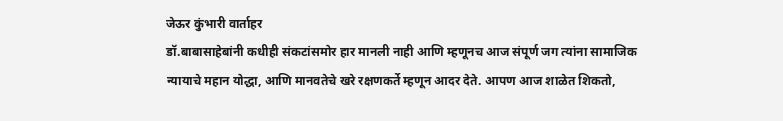जेऊर कुंभारी वार्ताहर
डॉ.बाबासाहेबांनी कधीही संकटांसमोर हार मानली नाही आणि म्हणूनच आज संपूर्ण जग त्यांना सामाजिक न्यायाचे महान योद्धा, आणि मानवतेचे खरे रक्षणकर्ते म्हणून आदर देते. आपण आज शाळेत शिकतो,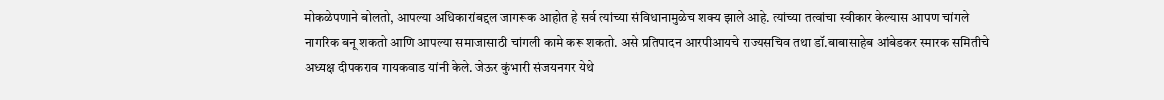मोकळेपणाने बोलतो, आपल्या अधिकारांबद्दल जागरूक आहोत हे सर्व त्यांच्या संविधानामुळेच शक्य झाले आहे. त्यांच्या तत्वांचा स्वीकार केल्यास आपण चांगले नागरिक बनू शकतो आणि आपल्या समाजासाठी चांगली कामे करू शकतो. असे प्रतिपादन आरपीआयचे राज्यसचिव तथा डॉ.बाबासाहेब आंबेडकर स्मारक समितीचे अध्यक्ष दीपकराव गायकवाड यांनी केले. जेऊर कुंभारी संजयनगर येथे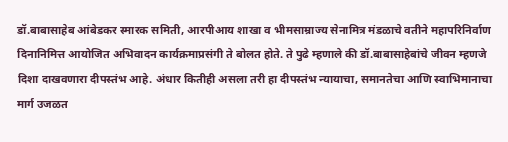डॉ.बाबासाहेब आंबेडकर स्मारक समिती, आरपीआय शाखा व भीमसाम्राज्य सेनामित्र मंडळाचे वतीने महापरिनिर्वाण दिनानिमित्त आयोजित अभिवादन कार्यक्रमाप्रसंगी ते बोलत होते. ते पुढे म्हणाले की डॉ.बाबासाहेबांचे जीवन म्हणजे दिशा दाखवणारा दीपस्तंभ आहे. अंधार कितीही असला तरी हा दीपस्तंभ न्यायाचा, समानतेचा आणि स्वाभिमानाचा मार्ग उजळत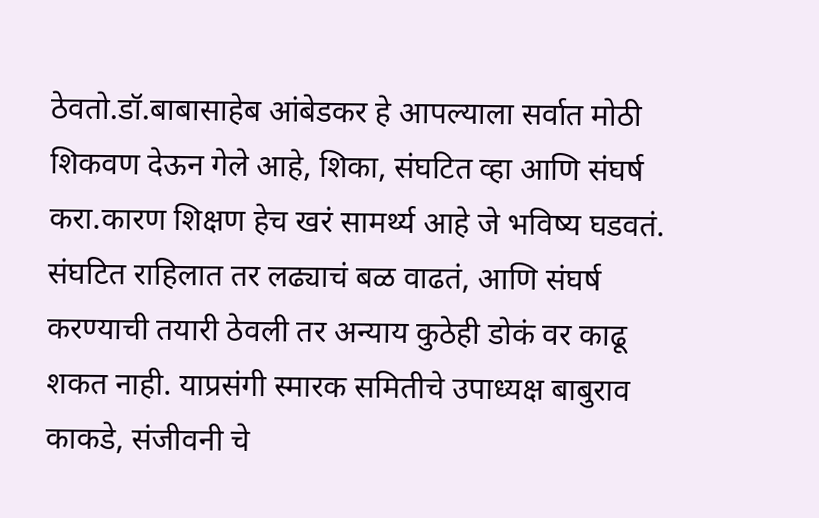ठेवतो.डॉ.बाबासाहेब आंबेडकर हे आपल्याला सर्वात मोठी शिकवण देऊन गेले आहे, शिका, संघटित व्हा आणि संघर्ष करा.कारण शिक्षण हेच खरं सामर्थ्य आहे जे भविष्य घडवतं. संघटित राहिलात तर लढ्याचं बळ वाढतं, आणि संघर्ष करण्याची तयारी ठेवली तर अन्याय कुठेही डोकं वर काढू शकत नाही. याप्रसंगी स्मारक समितीचे उपाध्यक्ष बाबुराव काकडे, संजीवनी चे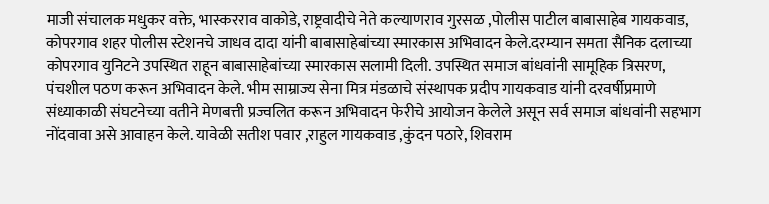माजी संचालक मधुकर वक्ते, भास्करराव वाकोडे, राष्ट्रवादीचे नेते कल्याणराव गुरसळ ,पोलीस पाटील बाबासाहेब गायकवाड, कोपरगाव शहर पोलीस स्टेशनचे जाधव दादा यांनी बाबासाहेबांच्या स्मारकास अभिवादन केले.दरम्यान समता सैनिक दलाच्या कोपरगाव युनिटने उपस्थित राहून बाबासाहेबांच्या स्मारकास सलामी दिली. उपस्थित समाज बांधवांनी सामूहिक त्रिसरण, पंचशील पठण करून अभिवादन केले. भीम साम्राज्य सेना मित्र मंडळाचे संस्थापक प्रदीप गायकवाड यांनी दरवर्षीप्रमाणे संध्याकाळी संघटनेच्या वतीने मेणबत्ती प्रज्वलित करून अभिवादन फेरीचे आयोजन केलेले असून सर्व समाज बांधवांनी सहभाग नोंदवावा असे आवाहन केले. यावेळी सतीश पवार ,राहुल गायकवाड ,कुंदन पठारे, शिवराम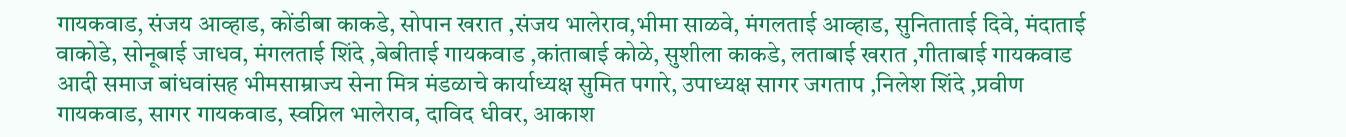गायकवाड, संजय आव्हाड, कोंडीबा काकडे, सोपान खरात ,संजय भालेराव,भीमा साळवे, मंगलताई आव्हाड, सुनिताताई दिवे, मंदाताई वाकोडे, सोनूबाई जाधव, मंगलताई शिंदे ,बेबीताई गायकवाड ,कांताबाई कोळे, सुशीला काकडे, लताबाई खरात ,गीताबाई गायकवाड आदी समाज बांधवांसह भीमसाम्राज्य सेना मित्र मंडळाचे कार्याध्यक्ष सुमित पगारे, उपाध्यक्ष सागर जगताप ,निलेश शिंदे ,प्रवीण गायकवाड, सागर गायकवाड, स्वप्निल भालेराव, दाविद धीवर, आकाश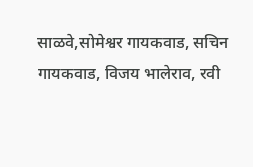साळवे,सोमेश्वर गायकवाड, सचिन गायकवाड, विजय भालेराव, रवी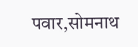पवार,सोमनाथ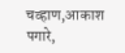चव्हाण,आकाश पगारे,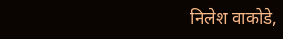निलेश वाकोडे,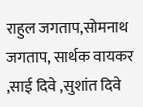राहुल जगताप,सोमनाथ जगताप, सार्थक वायकर ,साई दिवे ,सुशांत दिवे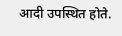आदी उपस्थित होते.